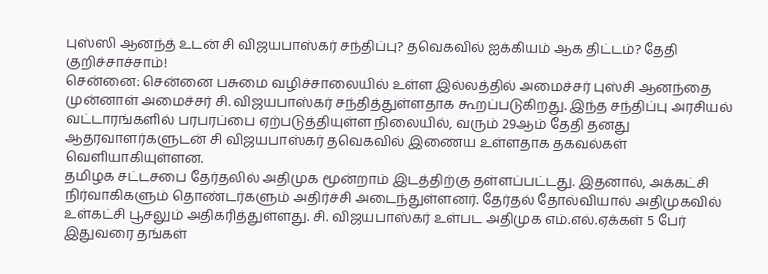புஸ்ஸி ஆனந்த் உடன் சி விஜயபாஸ்கர் சந்திப்பு? தவெகவில் ஐக்கியம் ஆக திட்டம்? தேதி குறிச்சாச்சாம்!
சென்னை: சென்னை பசுமை வழிச்சாலையில் உள்ள இல்லத்தில் அமைச்சர் புஸ்சி ஆனந்தை முன்னாள் அமைச்சர் சி. விஜயபாஸ்கர் சந்தித்துள்ளதாக கூறப்படுகிறது. இந்த சந்திப்பு அரசியல் வட்டாரங்களில் பரபரப்பை ஏற்படுத்தியுள்ள நிலையில், வரும் 29ஆம் தேதி தனது ஆதரவாளர்களுடன் சி விஜயபாஸ்கர் தவெகவில் இணைய உள்ளதாக தகவல்கள் வெளியாகியுள்ளன.
தமிழக சட்டசபை தேர்தலில் அதிமுக மூன்றாம் இடத்திற்கு தள்ளப்பட்டது. இதனால், அக்கட்சி நிர்வாகிகளும் தொண்டர்களும் அதிர்ச்சி அடைந்துள்ளனர். தேர்தல் தோல்வியால் அதிமுகவில் உள்கட்சி பூசலும் அதிகரித்துள்ளது. சி. விஜயபாஸ்கர் உள்பட அதிமுக எம்.எல்.ஏக்கள் 5 பேர் இதுவரை தங்கள்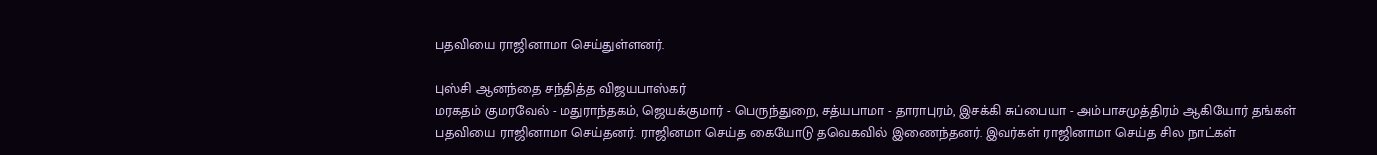பதவியை ராஜினாமா செய்துள்ளனர்.

புஸ்சி ஆனந்தை சந்தித்த விஜயபாஸ்கர்
மரகதம் குமரவேல் - மதுராந்தகம், ஜெயக்குமார் - பெருந்துறை, சத்யபாமா - தாராபுரம், இசக்கி சுப்பையா - அம்பாசமுத்திரம் ஆகியோர் தங்கள் பதவியை ராஜினாமா செய்தனர். ராஜினமா செய்த கையோடு தவெகவில் இணைந்தனர். இவர்கள் ராஜினாமா செய்த சில நாட்கள்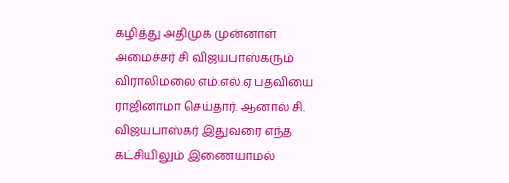கழித்து அதிமுக முன்னாள் அமைச்சர் சி விஜயபாஸ்கரும் விராலிமலை எம்.எல்.ஏ பதவியை ராஜினாமா செய்தார். ஆனால் சி. விஜயபாஸ்கர் இதுவரை எந்த கட்சியிலும் இணையாமல்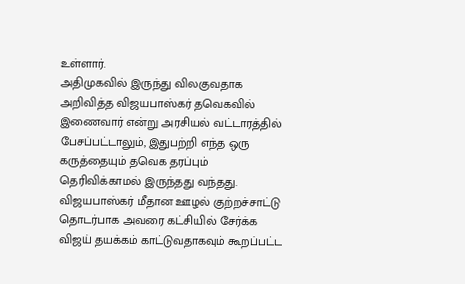உள்ளார்.
அதிமுகவில் இருந்து விலகுவதாக அறிவித்த விஜயபாஸ்கர் தவெகவில் இணைவார் என்று அரசியல் வட்டாரத்தில் பேசப்பட்டாலும், இதுபற்றி எந்த ஒரு கருத்தையும் தவெக தரப்பும் தெரிவிக்காமல் இருந்தது வந்தது. விஜயபாஸ்கர் மீதான ஊழல் குற்றச்சாட்டு தொடர்பாக அவரை கட்சியில் சேர்க்க விஜய் தயக்கம் காட்டுவதாகவும் கூறப்பட்ட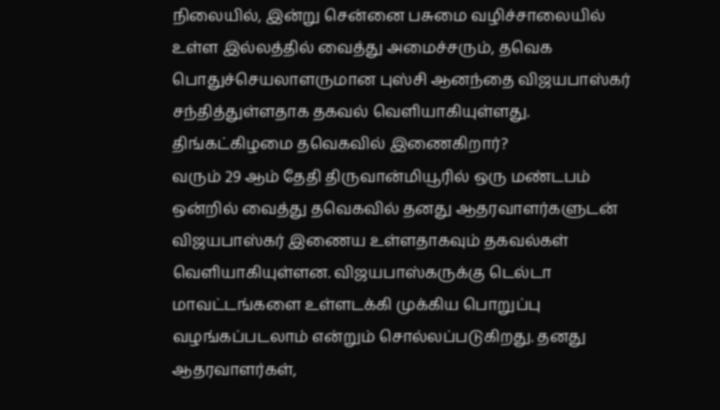நிலையில், இன்று சென்னை பசுமை வழிச்சாலையில் உள்ள இல்லத்தில் வைத்து அமைச்சரும், தவெக பொதுச்செயலாளருமான புஸ்சி ஆனந்தை விஜயபாஸ்கர் சந்தித்துள்ளதாக தகவல் வெளியாகியுள்ளது.
திங்கட்கிழமை தவெகவில் இணைகிறார்?
வரும் 29 ஆம் தேதி திருவான்மியூரில் ஒரு மண்டபம் ஒன்றில் வைத்து தவெகவில் தனது ஆதரவாளர்களுடன் விஜயபாஸ்கர் இணைய உள்ளதாகவும் தகவல்கள் வெளியாகியுள்ளன. விஜயபாஸ்கருக்கு டெல்டா மாவட்டங்களை உள்ளடக்கி முக்கிய பொறுப்பு வழங்கப்படலாம் என்றும் சொல்லப்படுகிறது. தனது ஆதரவாளர்கள்,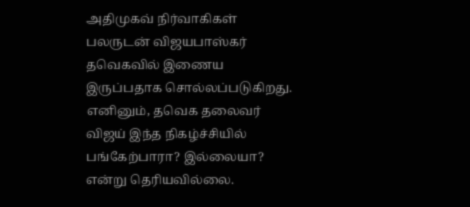அதிமுகவ் நிர்வாகிகள் பலருடன் விஜயபாஸ்கர் தவெகவில் இணைய இருப்பதாக சொல்லப்படுகிறது.
எனினும், தவெக தலைவர் விஜய் இந்த நிகழ்ச்சியில் பங்கேற்பாரா? இல்லையா? என்று தெரியவில்லை.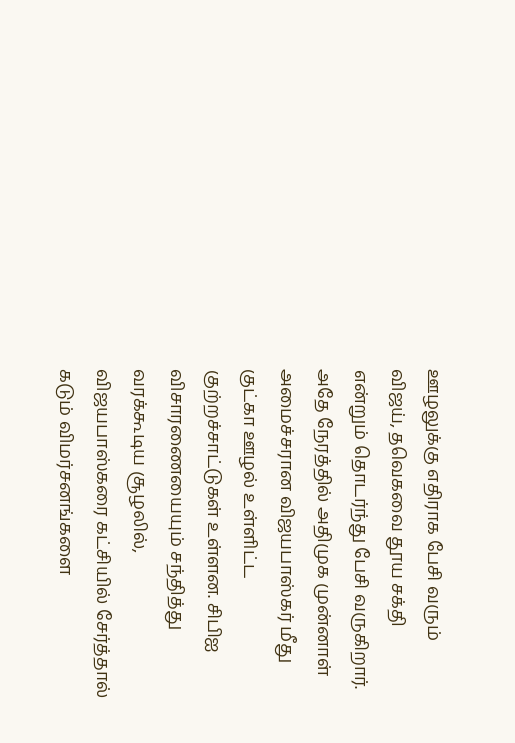ஊழலுக்கு எதிராக பேசி வரும் விஜய், தவெகவை தூய சக்தி என்றும் தொடர்ந்து பேசி வருகிறார். அதே நேரத்தில் அதிமுக முன்னாள் அமைச்சரான விஜயபாஸ்கர் மீது குட்கா ஊழல் உள்ளிட்ட குற்றச்சாட்டுகள் உள்ளன. சிபிஐ விசாரணையையும் சந்தித்து வரக்கூடிய சூழலில், விஜயபாஸ்கரை கட்சியில் சேர்த்தால் கடும் விமர்சனங்களை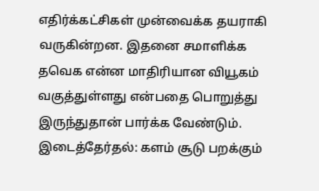எதிர்க்கட்சிகள் முன்வைக்க தயராகி வருகின்றன. இதனை சமாளிக்க தவெக என்ன மாதிரியான வியூகம் வகுத்துள்ளது என்பதை பொறுத்து இருந்துதான் பார்க்க வேண்டும்.
இடைத்தேர்தல்: களம் சூடு பறக்கும்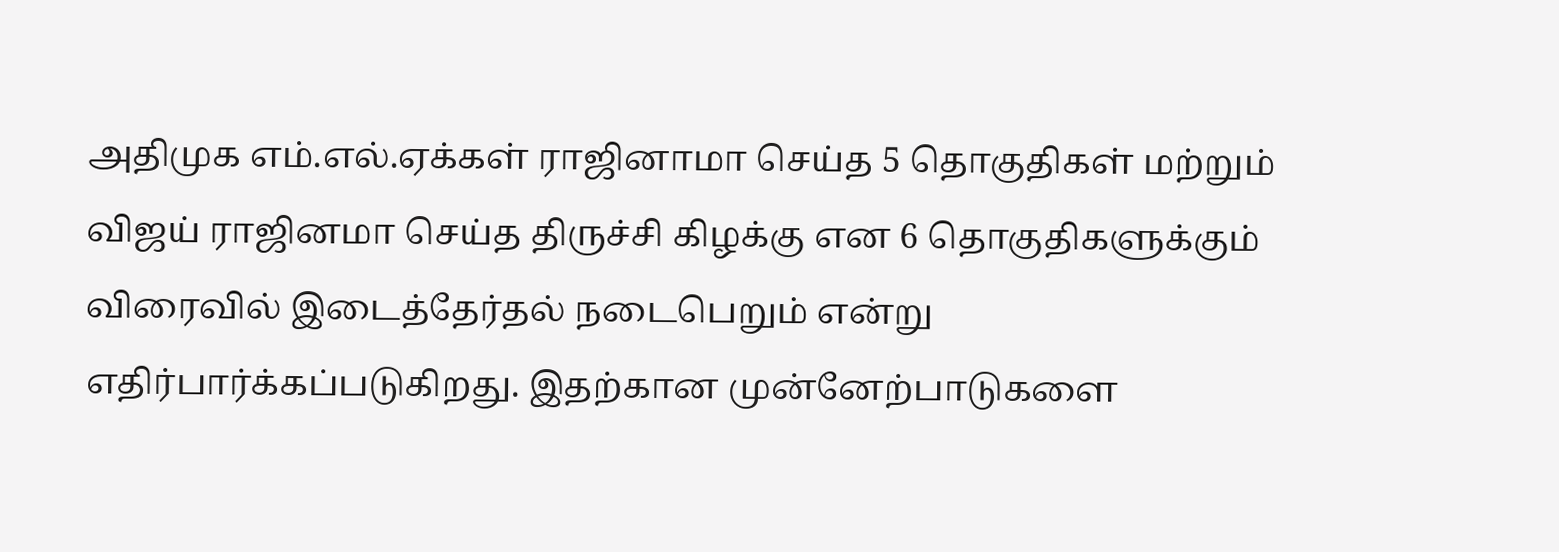அதிமுக எம்.எல்.ஏக்கள் ராஜினாமா செய்த 5 தொகுதிகள் மற்றும் விஜய் ராஜினமா செய்த திருச்சி கிழக்கு என 6 தொகுதிகளுக்கும் விரைவில் இடைத்தேர்தல் நடைபெறும் என்று எதிர்பார்க்கப்படுகிறது. இதற்கான முன்னேற்பாடுகளை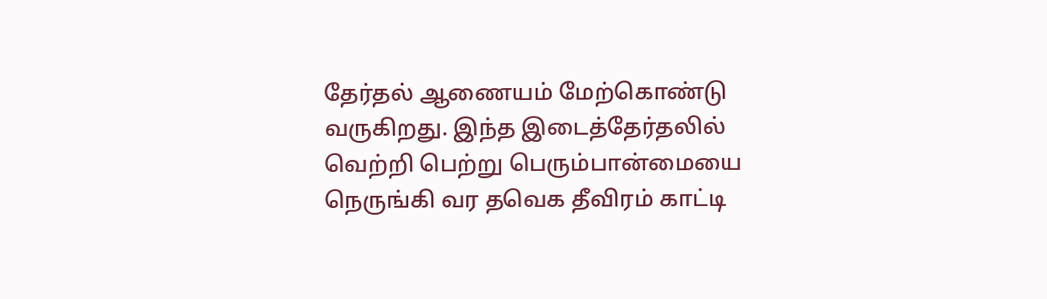தேர்தல் ஆணையம் மேற்கொண்டு வருகிறது. இந்த இடைத்தேர்தலில் வெற்றி பெற்று பெரும்பான்மையை நெருங்கி வர தவெக தீவிரம் காட்டி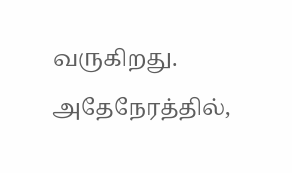வருகிறது.
அதேநேரத்தில்,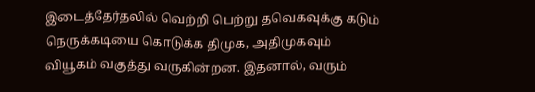இடைத்தேர்தலில் வெற்றி பெற்று தவெகவுக்கு கடும் நெருக்கடியை கொடுக்க திமுக, அதிமுகவும் வியூகம் வகுத்து வருகின்றன. இதனால், வரும்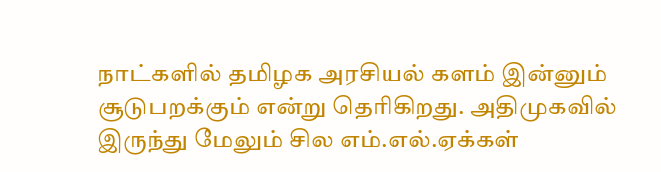நாட்களில் தமிழக அரசியல் களம் இன்னும் சூடுபறக்கும் என்று தெரிகிறது. அதிமுகவில் இருந்து மேலும் சில எம்.எல்.ஏக்கள்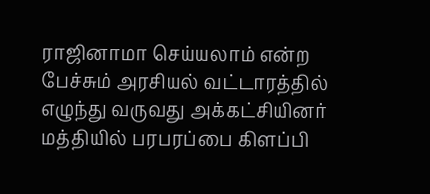ராஜினாமா செய்யலாம் என்ற பேச்சும் அரசியல் வட்டாரத்தில் எழுந்து வருவது அக்கட்சியினர் மத்தியில் பரபரப்பை கிளப்பி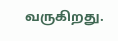வருகிறது.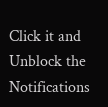Click it and Unblock the Notifications